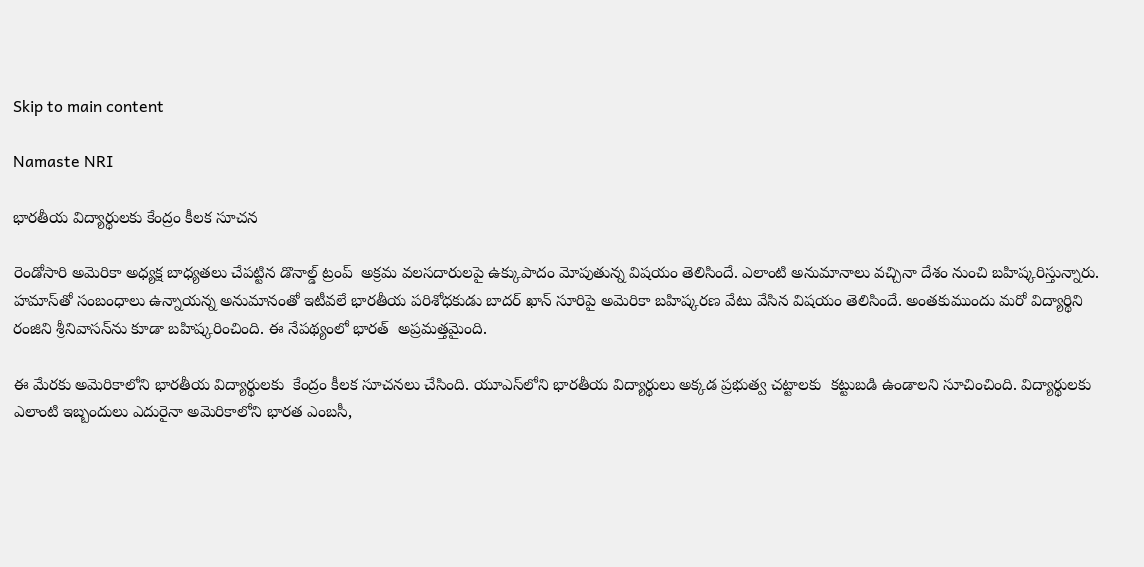Skip to main content

Namaste NRI

భారతీయ విద్యార్థులకు కేంద్రం కీలక సూచన

రెండోసారి అమెరికా అధ్యక్ష బాధ్యతలు చేపట్టిన డొనాల్డ్‌ ట్రంప్‌  అక్రమ వలసదారులపై ఉక్కుపాదం మోపుతున్న విషయం తెలిసిందే. ఎలాంటి అనుమానాలు వచ్చినా దేశం నుంచి బహిష్కరిస్తున్నారు. హమాస్‌తో సంబంధాలు ఉన్నాయన్న అనుమానంతో ఇటీవలే భారతీయ పరిశోధకుడు బాదర్‌ ఖాన్‌ సూరిపై అమెరికా బహిష్కరణ వేటు వేసిన విషయం తెలిసిందే. అంతకుముందు మరో విద్యార్థిని రంజిని శ్రీనివాసన్‌ను కూడా బహిష్కరించింది. ఈ నేపథ్యంలో భారత్‌  అప్రమత్తమైంది.

ఈ మేరకు అమెరికాలోని భారతీయ విద్యార్థులకు  కేంద్రం కీలక సూచనలు చేసింది. యూఎస్‌లోని భారతీయ విద్యార్థులు అక్కడ ప్రభుత్వ చట్టాలకు  కట్టుబడి ఉండాలని సూచించింది. విద్యార్థులకు ఎలాంటి ఇబ్బందులు ఎదురైనా అమెరికాలోని భారత ఎంబసీ,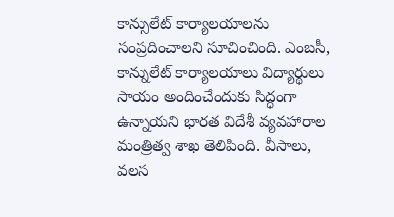కాన్సులేట్ కార్యాలయాలను సంప్రదించాలని సూచించింది. ఎంబసీ, కాన్నులేట్‌ కార్యాలయాలు విద్యార్థులు సాయం అందించేందుకు సిద్ధంగా ఉన్నాయని భారత విదేశీ వ్యవహారాల మంత్రిత్వ శాఖ తెలిపింది. వీసాలు, వలస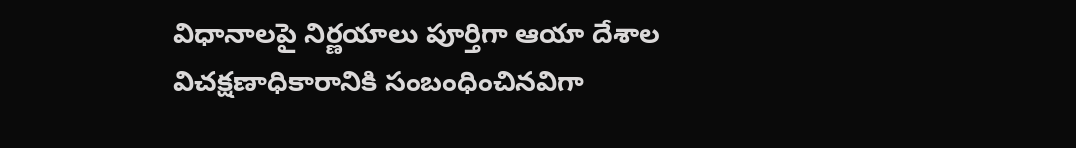విధానాలపై నిర్ణయాలు పూర్తిగా ఆయా దేశాల విచక్షణాధికారానికి సంబంధించినవిగా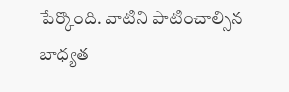పేర్కొంది. వాటిని పాటించాల్సిన బాధ్యత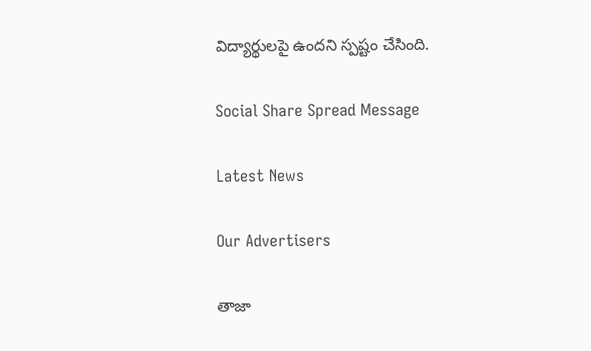విద్యార్థులపై ఉందని స్పష్టం చేసింది.

Social Share Spread Message

Latest News

Our Advertisers

తాజా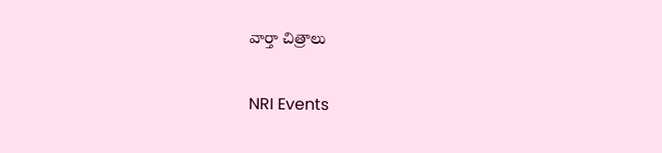వార్తా చిత్రాలు

NRI Events